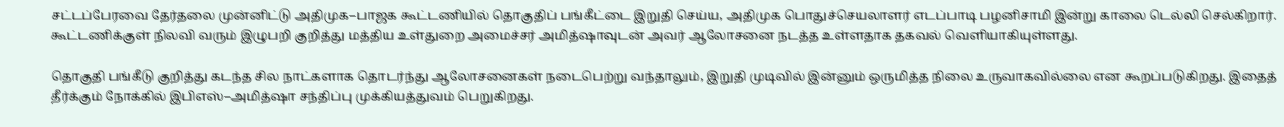சட்டப்பேரவை தேர்தலை முன்னிட்டு அதிமுக–பாஜக கூட்டணியில் தொகுதிப் பங்கீட்டை இறுதி செய்ய, அதிமுக பொதுச்செயலாளர் எடப்பாடி பழனிசாமி இன்று காலை டெல்லி செல்கிறார். கூட்டணிக்குள் நிலவி வரும் இழுபறி குறித்து மத்திய உள்துறை அமைச்சர் அமித்ஷாவுடன் அவர் ஆலோசனை நடத்த உள்ளதாக தகவல் வெளியாகியுள்ளது.

தொகுதி பங்கீடு குறித்து கடந்த சில நாட்களாக தொடர்ந்து ஆலோசனைகள் நடைபெற்று வந்தாலும், இறுதி முடிவில் இன்னும் ஒருமித்த நிலை உருவாகவில்லை என கூறப்படுகிறது. இதைத் தீர்க்கும் நோக்கில் இபிஎஸ்–அமித்ஷா சந்திப்பு முக்கியத்துவம் பெறுகிறது.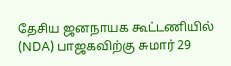தேசிய ஜனநாயக கூட்டணியில் (NDA) பாஜகவிற்கு சுமார் 29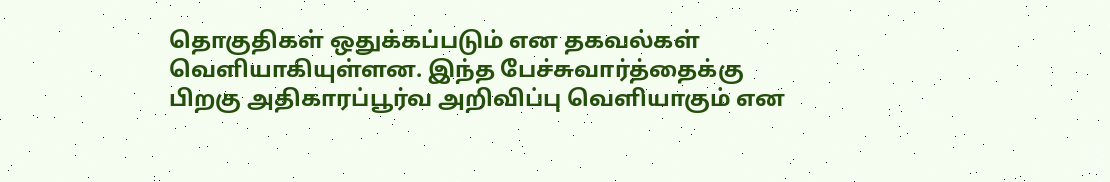தொகுதிகள் ஒதுக்கப்படும் என தகவல்கள் வெளியாகியுள்ளன. இந்த பேச்சுவார்த்தைக்கு பிறகு அதிகாரப்பூர்வ அறிவிப்பு வெளியாகும் என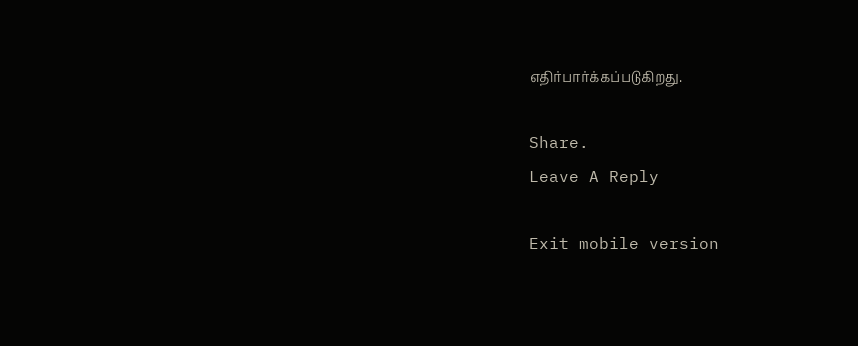எதிர்பார்க்கப்படுகிறது.

Share.
Leave A Reply

Exit mobile version